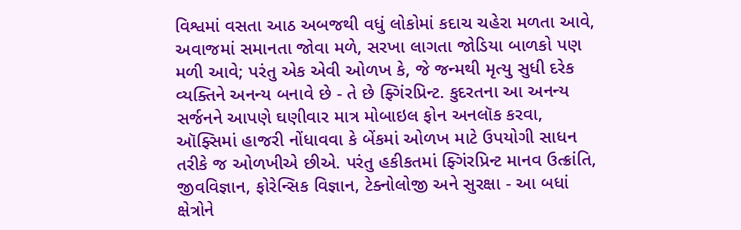વિશ્વમાં વસતા આઠ અબજથી વધું લોકોમાં કદાચ ચહેરા મળતા આવે, અવાજમાં સમાનતા જોવા મળે, સરખા લાગતા જોડિયા બાળકો પણ મળી આવે; પરંતુ એક એવી ઓળખ કે, જે જન્મથી મૃત્યુ સુધી દરેક વ્યક્તિને અનન્ય બનાવે છે - તે છે ફ્ગિંરપ્રિન્ટ. કુદરતના આ અનન્ય સર્જનને આપણે ઘણીવાર માત્ર મોબાઇલ ફોન અનલૉક કરવા, ઑફ્સિમાં હાજરી નોંધાવવા કે બેંકમાં ઓળખ માટે ઉપયોગી સાધન તરીકે જ ઓળખીએ છીએ. પરંતુ હકીકતમાં ફ્ગિંરપ્રિન્ટ માનવ ઉત્ક્રાંતિ, જીવવિજ્ઞાન, ફોરેન્સિક વિજ્ઞાન, ટેક્નોલોજી અને સુરક્ષા - આ બધાં ક્ષેત્રોને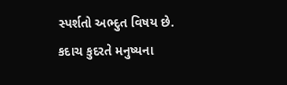સ્પર્શતો અભ્દુત વિષય છે. કદાચ કુદરતે મનુષ્યના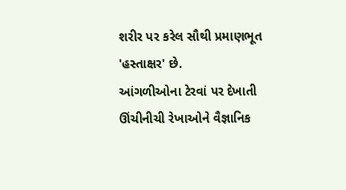શરીર પર કરેલ સૌથી પ્રમાણભૂત 'હસ્તાક્ષર' છે.
આંગળીઓના ટેરવાં પર દેખાતી ઊંચીનીચી રેખાઓને વૈજ્ઞાનિક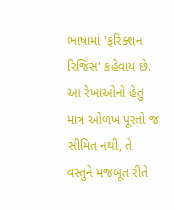ભાષામાં 'ફરિક્શન રિજિસ' કહેવાય છે. આ રેખાઓનો હેતુ માત્ર ઓળખ પૂરતો જ સીમિત નથી, તે વસ્તુને મજબૂત રીતે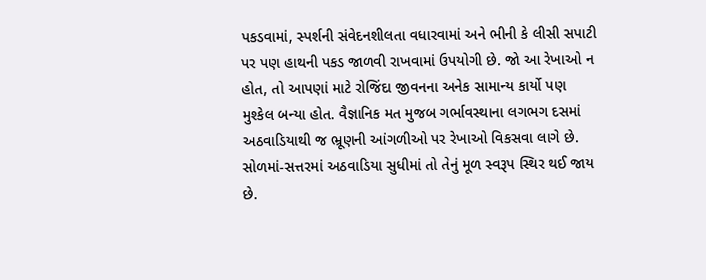પકડવામાં, સ્પર્શની સંવેદનશીલતા વધારવામાં અને ભીની કે લીસી સપાટી પર પણ હાથની પકડ જાળવી રાખવામાં ઉપયોગી છે. જો આ રેખાઓ ન હોત, તો આપણાં માટે રોજિંદા જીવનના અનેક સામાન્ય કાર્યો પણ મુશ્કેલ બન્યા હોત. વૈજ્ઞાનિક મત મુજબ ગર્ભાવસ્થાના લગભગ દસમાં અઠવાડિયાથી જ ભ્રૂણની આંગળીઓ પર રેખાઓ વિકસવા લાગે છે. સોળમાં-સત્તરમાં અઠવાડિયા સુધીમાં તો તેનું મૂળ સ્વરૂપ સ્થિર થઈ જાય છે.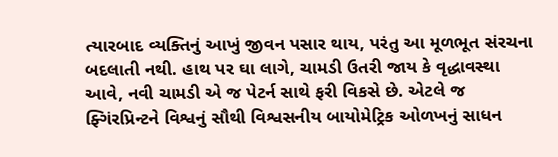ત્યારબાદ વ્યક્તિનું આખું જીવન પસાર થાય, પરંતુ આ મૂળભૂત સંરચના બદલાતી નથી. હાથ પર ઘા લાગે, ચામડી ઉતરી જાય કે વૃદ્ધાવસ્થા આવે, નવી ચામડી એ જ પેટર્ન સાથે ફરી વિકસે છે. એટલે જ ફ્ગિંરપ્રિન્ટને વિશ્વનું સૌથી વિશ્વસનીય બાયોમેટ્રિક ઓળખનું સાધન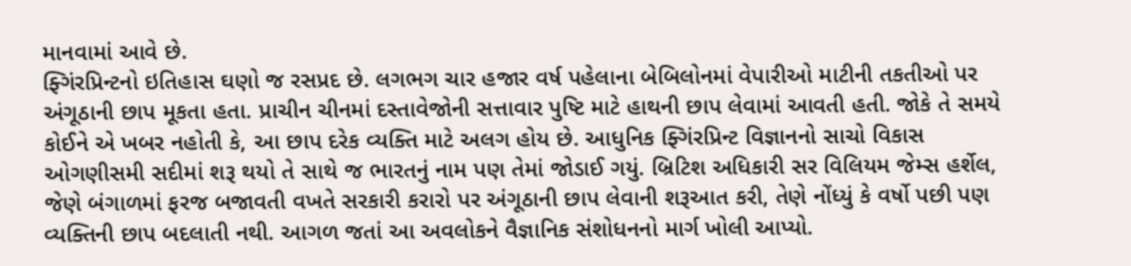માનવામાં આવે છે.
ફ્ગિંરપ્રિન્ટનો ઇતિહાસ ઘણો જ રસપ્રદ છે. લગભગ ચાર હજાર વર્ષ પહેલાના બેબિલોનમાં વેપારીઓ માટીની તકતીઓ પર અંગૂઠાની છાપ મૂકતા હતા. પ્રાચીન ચીનમાં દસ્તાવેજોની સત્તાવાર પુષ્ટિ માટે હાથની છાપ લેવામાં આવતી હતી. જોકે તે સમયે કોઈને એ ખબર નહોતી કે, આ છાપ દરેક વ્યક્તિ માટે અલગ હોય છે. આધુનિક ફ્ગિંરપ્રિન્ટ વિજ્ઞાનનો સાચો વિકાસ ઓગણીસમી સદીમાં શરૂ થયો તે સાથે જ ભારતનું નામ પણ તેમાં જોડાઈ ગયું. બ્રિટિશ અધિકારી સર વિલિયમ જેમ્સ હર્શેલ, જેણે બંગાળમાં ફરજ બજાવતી વખતે સરકારી કરારો પર અંગૂઠાની છાપ લેવાની શરૂઆત કરી, તેણે નોંધ્યું કે વર્ષો પછી પણ વ્યક્તિની છાપ બદલાતી નથી. આગળ જતાં આ અવલોકને વૈજ્ઞાનિક સંશોધનનો માર્ગ ખોલી આપ્યો.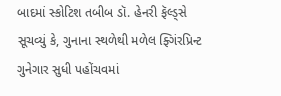બાદમાં સ્કોટિશ તબીબ ડૉ. હેનરી ફૅલ્ડ્સે સૂચવ્યું કે, ગુનાના સ્થળેથી મળેલ ફ્ગિંરપ્રિન્ટ ગુનેગાર સુધી પહોંચવમાં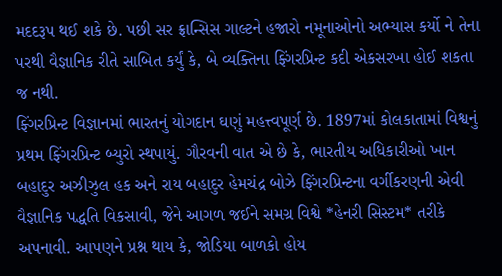મદદરૂપ થઈ શકે છે. પછી સર ફ્રાન્સિસ ગાલ્ટને હજારો નમૂનાઓનો અભ્યાસ કર્યો ને તેના પરથી વૈજ્ઞાનિક રીતે સાબિત કર્યું કે, બે વ્યક્તિના ફ્ગિંરપ્રિન્ટ કદી એકસરખા હોઈ શકતા જ નથી.
ફ્ગિંરપ્રિન્ટ વિજ્ઞાનમાં ભારતનું યોગદાન ઘણું મહત્ત્વપૂર્ણ છે. 1897માં કોલકાતામાં વિશ્વનું પ્રથમ ફ્ગિંરપ્રિન્ટ બ્યુરો સ્થપાયું. ગૌરવની વાત એ છે કે, ભારતીય અધિકારીઓ ખાન બહાદુર અઝીઝુલ હક અને રાય બહાદુર હેમચંદ્ર બોઝે ફ્ગિંરપ્રિન્ટના વર્ગીકરણની એવી વૈજ્ઞાનિક પદ્ધતિ વિકસાવી, જેને આગળ જઈને સમગ્ર વિશ્વે *હેનરી સિસ્ટમ* તરીકે અપનાવી. આપણને પ્રશ્ન થાય કે, જોડિયા બાળકો હોય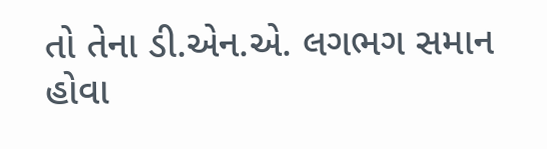તો તેના ડી.એન.એ. લગભગ સમાન હોવા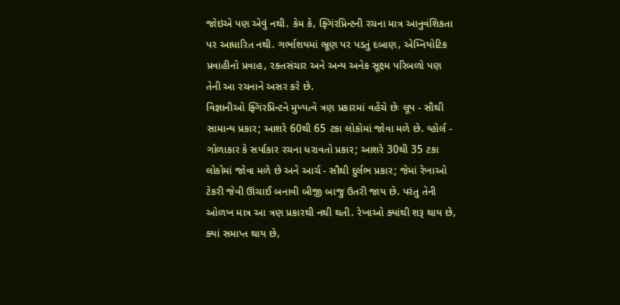જોઇએ પણ એવું નથી. કેમ કે, ફ્ગિંરપ્રિન્ટની રચના માત્ર આનુવંશિકતા પર આધારિત નથી. ગર્ભાશયમાં ભ્રૂણ પર પડતું દબાણ, એમ્નિયોટિક પ્રવાહીનો પ્રવાહ, રક્તસંચાર અને અન્ય અનેક સૂક્ષ્મ પરિબળો પણ તેની આ રચનાને અસર કરે છે.
વિજ્ઞાનીઓ ફ્ગિંરપ્રિન્ટને મુખ્યત્વે ત્રણ પ્રકારમાં વહેંચે છેઃ લૂપ - સૌથી સામાન્ય પ્રકાર; આશરે 60થી 65 ટકા લોકોમાં જોવા મળે છે. વ્હોર્લ - ગોળાકાર કે સર્પાકાર રચના ધરાવતો પ્રકાર; આશરે 30થી 35 ટકા લોકોમાં જોવા મળે છે અને આર્ચ - સૌથી દુર્લભ પ્રકાર; જેમાં રેખાઓ ટેકરી જેવી ઊંચાઈ બનાવી બીજી બાજુ ઉતરી જાય છે. પરંતુ તેની ઓળખ માત્ર આ ત્રણ પ્રકારથી નથી થતી. રેખાઓ ક્યાંથી શરૂ થાય છે, ક્યાં સમાપ્ત થાય છે,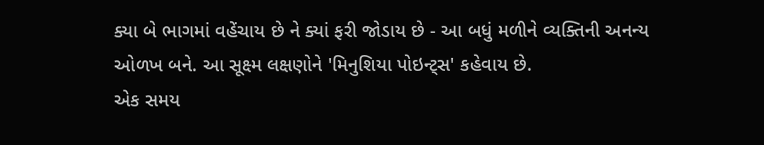ક્યા બે ભાગમાં વહેંચાય છે ને ક્યાં ફરી જોડાય છે - આ બધું મળીને વ્યક્તિની અનન્ય ઓળખ બને. આ સૂક્ષ્મ લક્ષણોને 'મિનુશિયા પોઇન્ટ્સ' કહેવાય છે.
એક સમય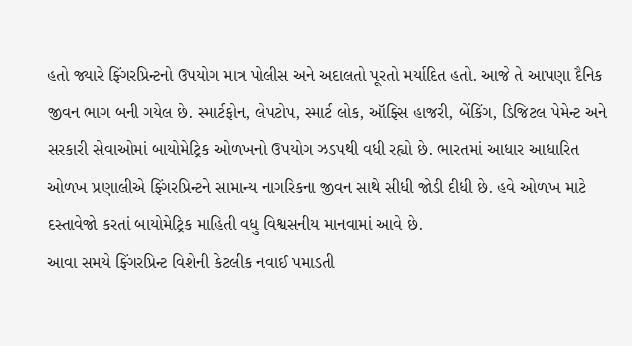હતો જ્યારે ફ્ગિંરપ્રિન્ટનો ઉપયોગ માત્ર પોલીસ અને અદાલતો પૂરતો મર્યાદિત હતો. આજે તે આપણા દૈનિક જીવન ભાગ બની ગયેલ છે. સ્માર્ટફોન, લેપટોપ, સ્માર્ટ લોક, ઑફ્સિ હાજરી, બેંકિંગ, ડિજિટલ પેમેન્ટ અને સરકારી સેવાઓમાં બાયોમેટ્રિક ઓળખનો ઉપયોગ ઝડપથી વધી રહ્યો છે. ભારતમાં આધાર આધારિત ઓળખ પ્રણાલીએ ફ્ગિંરપ્રિન્ટને સામાન્ય નાગરિકના જીવન સાથે સીધી જોડી દીધી છે. હવે ઓળખ માટે દસ્તાવેજો કરતાં બાયોમેટ્રિક માહિતી વધુ વિશ્વસનીય માનવામાં આવે છે.
આવા સમયે ફ્ગિંરપ્રિન્ટ વિશેની કેટલીક નવાઈ પમાડતી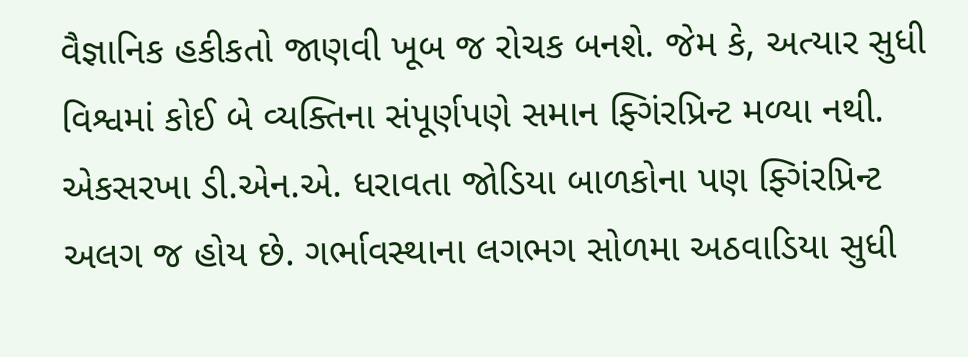વૈજ્ઞાનિક હકીકતો જાણવી ખૂબ જ રોચક બનશે. જેમ કે, અત્યાર સુધી વિશ્વમાં કોઈ બે વ્યક્તિના સંપૂર્ણપણે સમાન ફ્ગિંરપ્રિન્ટ મળ્યા નથી. એકસરખા ડી.એન.એ. ધરાવતા જોડિયા બાળકોના પણ ફ્ગિંરપ્રિન્ટ અલગ જ હોય છે. ગર્ભાવસ્થાના લગભગ સોળમા અઠવાડિયા સુધી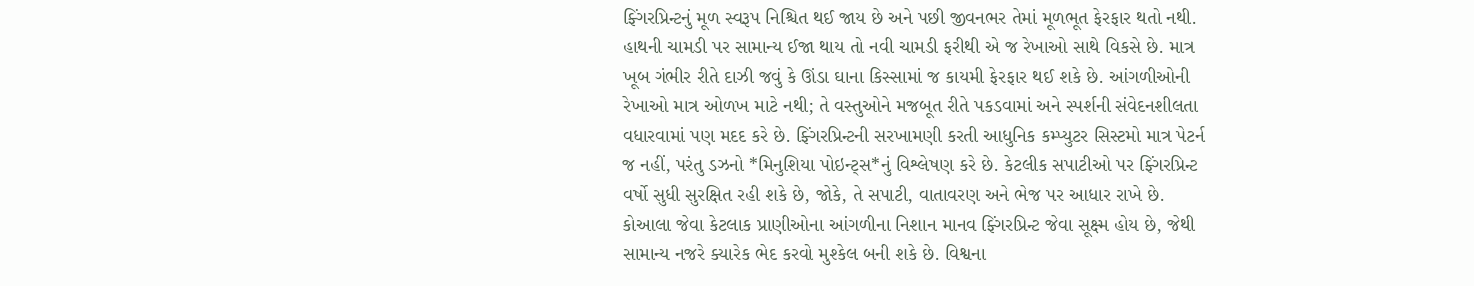ફ્ગિંરપ્રિન્ટનું મૂળ સ્વરૂપ નિશ્ચિત થઈ જાય છે અને પછી જીવનભર તેમાં મૂળભૂત ફેરફાર થતો નથી. હાથની ચામડી પર સામાન્ય ઈજા થાય તો નવી ચામડી ફરીથી એ જ રેખાઓ સાથે વિકસે છે. માત્ર ખૂબ ગંભીર રીતે દાઝી જવું કે ઊંડા ઘાના કિસ્સામાં જ કાયમી ફેરફાર થઈ શકે છે. આંગળીઓની રેખાઓ માત્ર ઓળખ માટે નથી; તે વસ્તુઓને મજબૂત રીતે પકડવામાં અને સ્પર્શની સંવેદનશીલતા વધારવામાં પણ મદદ કરે છે. ફ્ગિંરપ્રિન્ટની સરખામણી કરતી આધુનિક કમ્પ્યુટર સિસ્ટમો માત્ર પેટર્ન જ નહીં, પરંતુ ડઝનો *મિનુશિયા પોઇન્ટ્સ*નું વિશ્લેષણ કરે છે. કેટલીક સપાટીઓ પર ફ્ગિંરપ્રિન્ટ વર્ષો સુધી સુરક્ષિત રહી શકે છે, જોકે, તે સપાટી, વાતાવરણ અને ભેજ પર આધાર રાખે છે. કોઆલા જેવા કેટલાક પ્રાણીઓના આંગળીના નિશાન માનવ ફ્ગિંરપ્રિન્ટ જેવા સૂક્ષ્મ હોય છે, જેથી સામાન્ય નજરે ક્યારેક ભેદ કરવો મુશ્કેલ બની શકે છે. વિશ્વના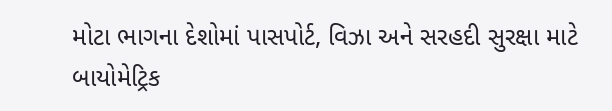મોટા ભાગના દેશોમાં પાસપોર્ટ, વિઝા અને સરહદી સુરક્ષા માટે બાયોમેટ્રિક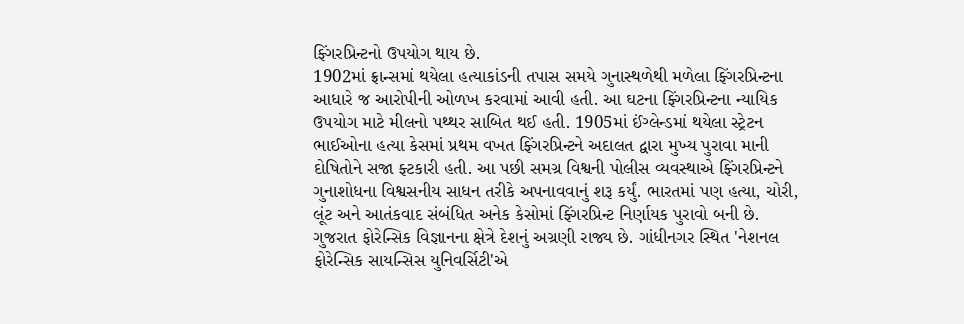ફ્ગિંરપ્રિન્ટનો ઉપયોગ થાય છે.
1902માં ફ્રાન્સમાં થયેલા હત્યાકાંડની તપાસ સમયે ગુનાસ્થળેથી મળેલા ફ્ગિંરપ્રિન્ટના આધારે જ આરોપીની ઓળખ કરવામાં આવી હતી. આ ઘટના ફ્ગિંરપ્રિન્ટના ન્યાયિક ઉપયોગ માટે મીલનો પથ્થર સાબિત થઈ હતી. 1905માં ઈંગ્લેન્ડમાં થયેલા સ્ટ્રેટન ભાઈઓના હત્યા કેસમાં પ્રથમ વખત ફ્ગિંરપ્રિન્ટને અદાલત દ્વારા મુખ્ય પુરાવા માની દોષિતોને સજા ફ્ટકારી હતી. આ પછી સમગ્ર વિશ્વની પોલીસ વ્યવસ્થાએ ફ્ગિંરપ્રિન્ટને ગુનાશોધના વિશ્વસનીય સાધન તરીકે અપનાવવાનું શરૂ કર્યું. ભારતમાં પણ હત્યા, ચોરી, લૂંટ અને આતંકવાદ સંબંધિત અનેક કેસોમાં ફ્ગિંરપ્રિન્ટ નિર્ણાયક પુરાવો બની છે. ગુજરાત ફોરેન્સિક વિજ્ઞાનના ક્ષેત્રે દેશનું અગ્રણી રાજ્ય છે. ગાંધીનગર સ્થિત 'નેશનલ ફોરેન્સિક સાયન્સિસ યુનિવર્સિટી'એ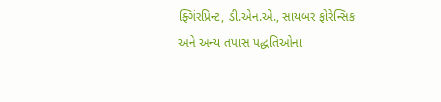ફ્ગિંરપ્રિન્ટ, ડી.એન.એ., સાયબર ફોરેન્સિક અને અન્ય તપાસ પદ્ધતિઓના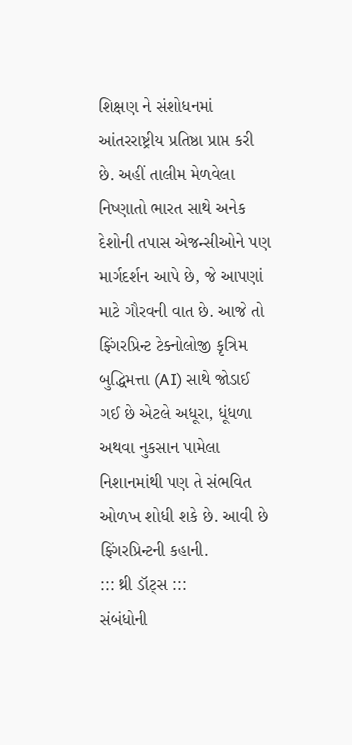શિક્ષણ ને સંશોધનમાં આંતરરાષ્ટ્રીય પ્રતિષ્ઠા પ્રાપ્ત કરી છે. અહીં તાલીમ મેળવેલા નિષ્ણાતો ભારત સાથે અનેક દેશોની તપાસ એજન્સીઓને પણ માર્ગદર્શન આપે છે, જે આપણાં માટે ગૌરવની વાત છે. આજે તો ફ્ગિંરપ્રિન્ટ ટેક્નોલોજી કૃત્રિમ બુદ્ધિમત્તા (AI) સાથે જોડાઈ ગઈ છે એટલે અધૂરા, ધૂંધળા અથવા નુકસાન પામેલા નિશાનમાંથી પણ તે સંભવિત ઓળખ શોધી શકે છે. આવી છે ફ્ગિંરપ્રિન્ટની કહાની.
::: થ્રી ડૉટ્સ :::
સંબંધોની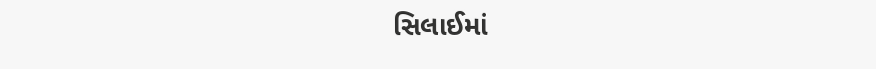સિલાઈમાં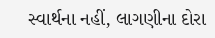સ્વાર્થના નહીં, લાગણીના દોરા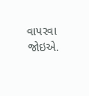વાપરવા જોઇએ.